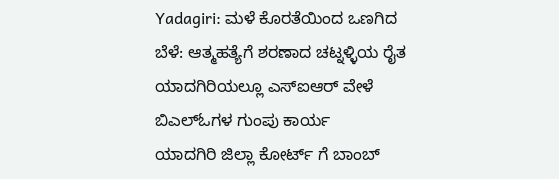Yadagiri: ಮಳೆ ಕೊರತೆಯಿಂದ ಒಣಗಿದ ಬೆಳೆ: ಆತ್ಮಹತ್ಯೆಗೆ ಶರಣಾದ ಚಟ್ನಳ್ಳಿಯ ರೈತ
ಯಾದಗಿರಿಯಲ್ಲೂ ಎಸ್ಐಆರ್ ವೇಳೆ ಬಿಎಲ್ಓಗಳ ಗುಂಪು ಕಾರ್ಯ
ಯಾದಗಿರಿ ಜಿಲ್ಲಾ ಕೋರ್ಟ್ ಗೆ ಬಾಂಬ್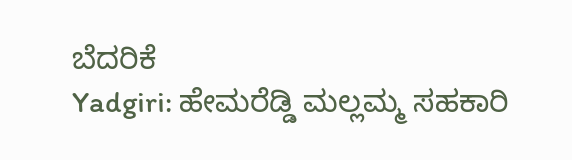ಬೆದರಿಕೆ
Yadgiri: ಹೇಮರೆಡ್ಡಿ ಮಲ್ಲಮ್ಮ ಸಹಕಾರಿ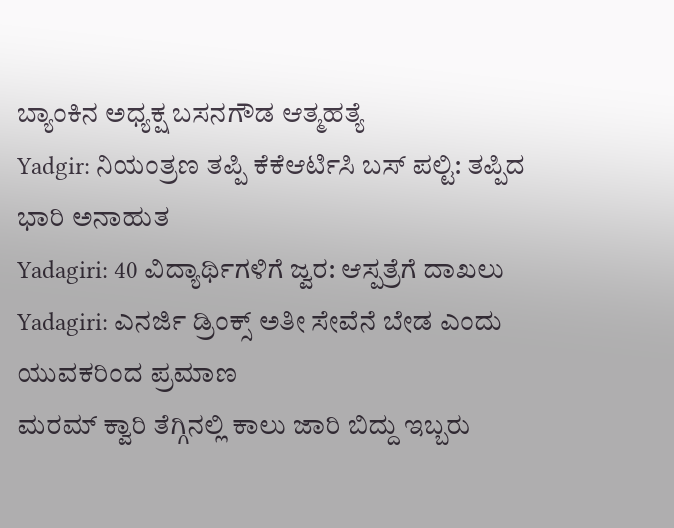ಬ್ಯಾಂಕಿನ ಅಧ್ಯಕ್ಷ ಬಸನಗೌಡ ಆತ್ಮಹತ್ಯೆ
Yadgir: ನಿಯಂತ್ರಣ ತಪ್ಪಿ ಕೆಕೆಆರ್ಟಿಸಿ ಬಸ್ ಪಲ್ಟಿ: ತಪ್ಪಿದ ಭಾರಿ ಅನಾಹುತ
Yadagiri: 40 ವಿದ್ಯಾರ್ಥಿಗಳಿಗೆ ಜ್ವರ: ಆಸ್ಪತ್ರೆಗೆ ದಾಖಲು
Yadagiri: ಎನರ್ಜಿ ಡ್ರಿಂಕ್ಸ್ ಅತೀ ಸೇವೆನೆ ಬೇಡ ಎಂದು ಯುವಕರಿಂದ ಪ್ರಮಾಣ
ಮರಮ್ ಕ್ವಾರಿ ತೆಗ್ಗಿನಲ್ಲಿ ಕಾಲು ಜಾರಿ ಬಿದ್ದು ಇಬ್ಬರು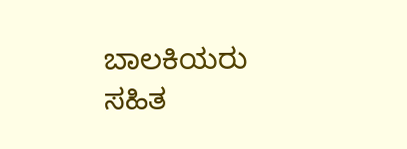ಬಾಲಕಿಯರು ಸಹಿತ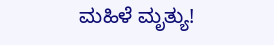ಮಹಿಳೆ ಮೃತ್ಯು!